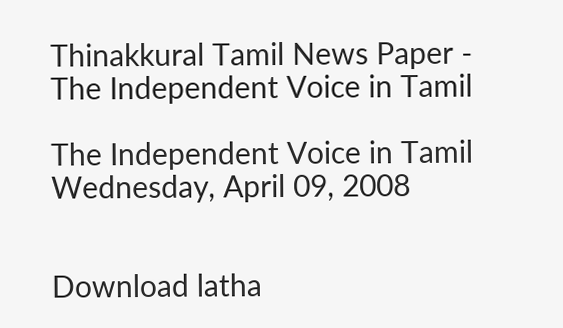Thinakkural Tamil News Paper - The Independent Voice in Tamil

The Independent Voice in Tamil
Wednesday, April 09, 2008


Download latha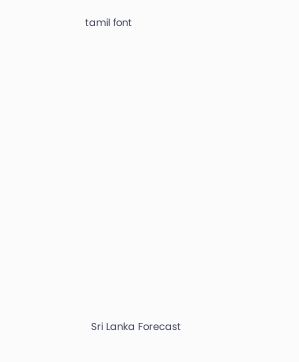tamil font


















  Sri Lanka Forecast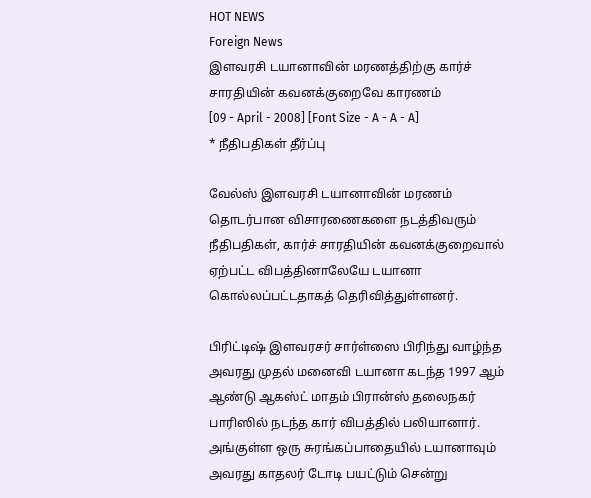HOT NEWS
Foreign News
இளவரசி டயானாவின் மரணத்திற்கு கார்ச் சாரதியின் கவனக்குறைவே காரணம்
[09 - April - 2008] [Font Size - A - A - A]
* நீதிபதிகள் தீர்ப்பு

வேல்ஸ் இளவரசி டயானாவின் மரணம் தொடர்பான விசாரணைகளை நடத்திவரும் நீதிபதிகள், கார்ச் சாரதியின் கவனக்குறைவால் ஏற்பட்ட விபத்தினாலேயே டயானா கொல்லப்பட்டதாகத் தெரிவித்துள்ளனர்.

பிரிட்டிஷ் இளவரசர் சார்ள்ஸை பிரிந்து வாழ்ந்த அவரது முதல் மனைவி டயானா கடந்த 1997 ஆம் ஆண்டு ஆகஸ்ட் மாதம் பிரான்ஸ் தலைநகர் பாரிஸில் நடந்த கார் விபத்தில் பலியானார். அங்குள்ள ஒரு சுரங்கப்பாதையில் டயானாவும் அவரது காதலர் டோடி பயட்டும் சென்று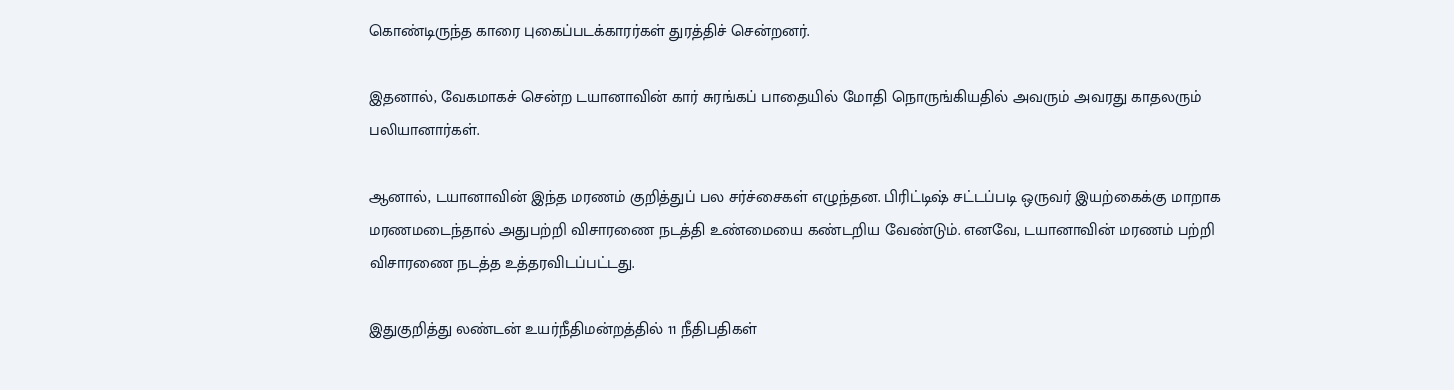கொண்டிருந்த காரை புகைப்படக்காரர்கள் துரத்திச் சென்றனர்.

இதனால், வேகமாகச் சென்ற டயானாவின் கார் சுரங்கப் பாதையில் மோதி நொருங்கியதில் அவரும் அவரது காதலரும் பலியானார்கள்.

ஆனால், டயானாவின் இந்த மரணம் குறித்துப் பல சர்ச்சைகள் எழுந்தன. பிரிட்டிஷ் சட்டப்படி ஒருவர் இயற்கைக்கு மாறாக மரணமடைந்தால் அதுபற்றி விசாரணை நடத்தி உண்மையை கண்டறிய வேண்டும். எனவே, டயானாவின் மரணம் பற்றி விசாரணை நடத்த உத்தரவிடப்பட்டது.

இதுகுறித்து லண்டன் உயர்நீதிமன்றத்தில் 11 நீதிபதிகள்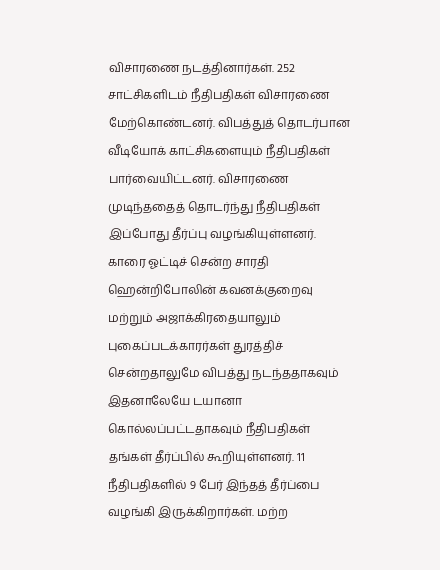விசாரணை நடத்தினார்கள். 252 சாட்சிகளிடம் நீதிபதிகள் விசாரணை மேற்கொண்டனர். விபத்துத் தொடர்பான வீடியோக் காட்சிகளையும் நீதிபதிகள் பார்வையிட்டனர். விசாரணை முடிந்ததைத் தொடர்ந்து நீதிபதிகள் இப்போது தீர்ப்பு வழங்கியுள்ளனர். காரை ஓட்டிச் சென்ற சாரதி ஹென்றிபோலின் கவனக்குறைவு மற்றும் அஜாக்கிரதையாலும் புகைப்படக்காரர்கள் துரத்திச் சென்றதாலுமே விபத்து நடந்ததாகவும் இதனாலேயே டயானா கொல்லப்பட்டதாகவும் நீதிபதிகள் தங்கள் தீர்ப்பில் கூறியுள்ளனர். 11 நீதிபதிகளில் 9 பேர் இந்தத் தீர்ப்பை வழங்கி இருக்கிறார்கள். மற்ற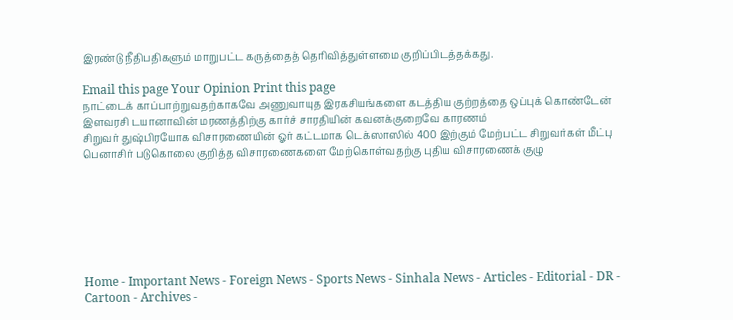இரண்டு நீதிபதிகளும் மாறுபட்ட கருத்தைத் தெரிவித்துள்ளமை குறிப்பிடத்தக்கது.

Email this page Your Opinion Print this page
நாட்டைக் காப்பாற்றுவதற்காகவே அணுவாயுத இரகசியங்களை கடத்திய குற்றத்தை ஒப்புக் கொண்டேன்
இளவரசி டயானாவின் மரணத்திற்கு கார்ச் சாரதியின் கவனக்குறைவே காரணம்
சிறுவர் துஷ்பிரயோக விசாரணையின் ஓர் கட்டமாக டெக்ஸாஸில் 400 இற்கும் மேற்பட்ட சிறுவர்கள் மீட்பு
பெனாசிர் படுகொலை குறித்த விசாரணைகளை மேற்கொள்வதற்கு புதிய விசாரணைக் குழு







Home - Important News - Foreign News - Sports News - Sinhala News - Articles - Editorial - DR - Cartoon - Archives -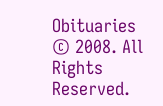Obituaries
© 2008. All Rights Reserved.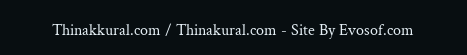Thinakkural.com / Thinakural.com - Site By Evosof.com